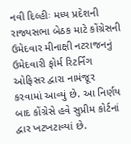નવી દિલ્હીઃ મધ્ય પ્રદેશની રાજ્યસભા બેઠક માટે કોંગ્રેસની ઉમેદવાર મીનાક્ષી નટરાજનનું ઉમેદવારી ફોર્મ રિટર્નિંગ ઓફિસર દ્વારા નામંજૂર કરવામાં આવ્યું છે. આ નિર્ણય બાદ કોંગ્રેસે હવે સુપ્રીમ કોર્ટનાં દ્વાર ખટખટાવ્યાં છે.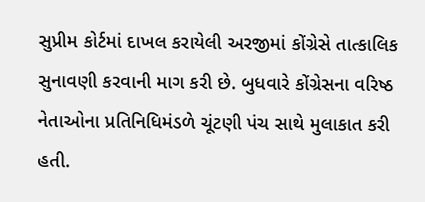સુપ્રીમ કોર્ટમાં દાખલ કરાયેલી અરજીમાં કોંગ્રેસે તાત્કાલિક સુનાવણી કરવાની માગ કરી છે. બુધવારે કોંગ્રેસના વરિષ્ઠ નેતાઓના પ્રતિનિધિમંડળે ચૂંટણી પંચ સાથે મુલાકાત કરી હતી.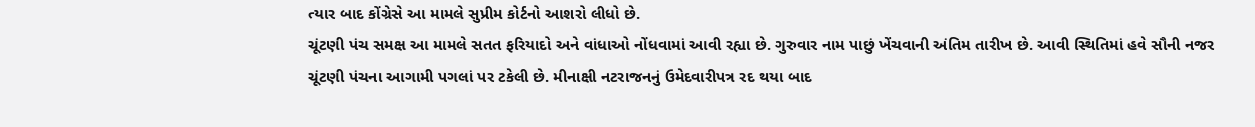ત્યાર બાદ કોંગ્રેસે આ મામલે સુપ્રીમ કોર્ટનો આશરો લીધો છે.
ચૂંટણી પંચ સમક્ષ આ મામલે સતત ફરિયાદો અને વાંધાઓ નોંધવામાં આવી રહ્યા છે. ગુરુવાર નામ પાછું ખેંચવાની અંતિમ તારીખ છે. આવી સ્થિતિમાં હવે સૌની નજર ચૂંટણી પંચના આગામી પગલાં પર ટકેલી છે. મીનાક્ષી નટરાજનનું ઉમેદવારીપત્ર રદ થયા બાદ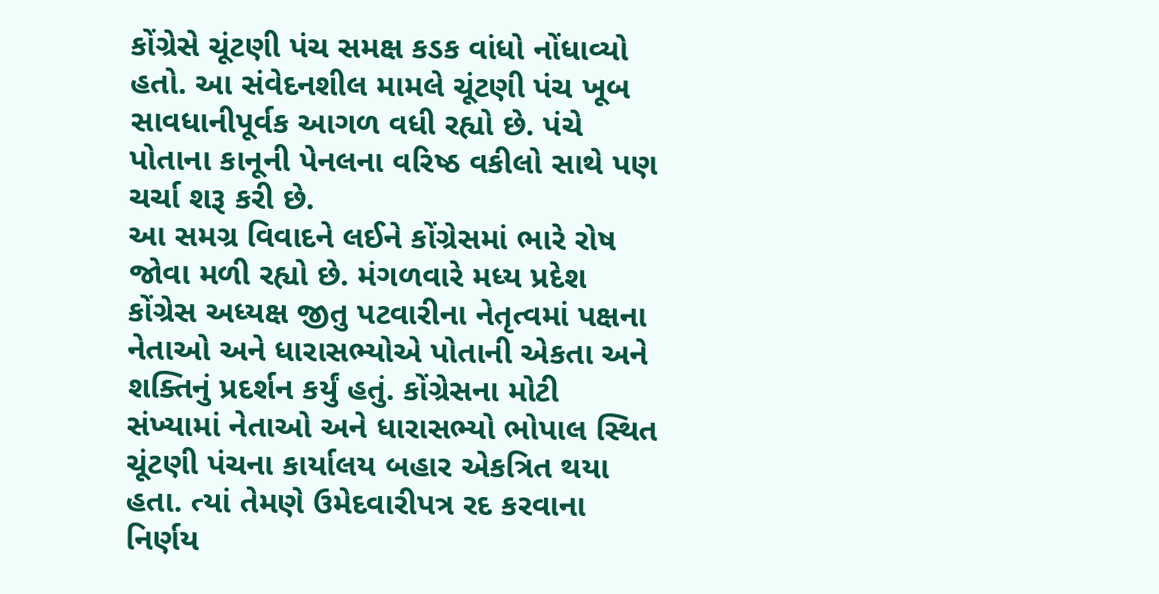કોંગ્રેસે ચૂંટણી પંચ સમક્ષ કડક વાંધો નોંધાવ્યો હતો. આ સંવેદનશીલ મામલે ચૂંટણી પંચ ખૂબ સાવધાનીપૂર્વક આગળ વધી રહ્યો છે. પંચે પોતાના કાનૂની પેનલના વરિષ્ઠ વકીલો સાથે પણ ચર્ચા શરૂ કરી છે.
આ સમગ્ર વિવાદને લઈને કોંગ્રેસમાં ભારે રોષ જોવા મળી રહ્યો છે. મંગળવારે મધ્ય પ્રદેશ કોંગ્રેસ અધ્યક્ષ જીતુ પટવારીના નેતૃત્વમાં પક્ષના નેતાઓ અને ધારાસભ્યોએ પોતાની એકતા અને શક્તિનું પ્રદર્શન કર્યું હતું. કોંગ્રેસના મોટી સંખ્યામાં નેતાઓ અને ધારાસભ્યો ભોપાલ સ્થિત ચૂંટણી પંચના કાર્યાલય બહાર એકત્રિત થયા હતા. ત્યાં તેમણે ઉમેદવારીપત્ર રદ કરવાના નિર્ણય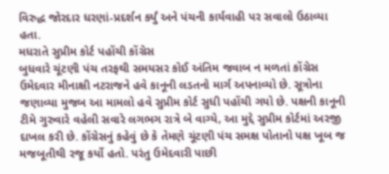વિરુદ્ધ જોરદાર ધરણાં-પ્રદર્શન કર્યું અને પંચની કાર્યવાહી પર સવાલો ઉઠાવ્યા હતા.
મધરાતે સુપ્રીમ કોર્ટ પહોંચી કોંગ્રેસ
બુધવારે ચૂંટણી પંચ તરફથી સમયસર કોઈ અંતિમ જવાબ ન મળતાં કોંગ્રેસ ઉમેદવાર મીનાક્ષી નટરાજને હવે કાનૂની લડતનો માર્ગ અપનાવ્યો છે. સૂત્રોના જણાવ્યા મુજબ આ મામલો હવે સુપ્રીમ કોર્ટ સુધી પહોંચી ગયો છે. પક્ષની કાનૂની ટીમે ગુરુવારે વહેલી સવારે લગભગ રાત્રે બે વાગ્યે, આ મુદ્દે સુપ્રીમ કોર્ટમાં અરજી દાખલ કરી છે. કોંગ્રેસનું કહેવું છે કે તેમણે ચૂંટણી પંચ સમક્ષ પોતાનો પક્ષ ખૂબ જ મજબૂતીથી રજૂ કર્યો હતો. પરંતુ ઉમેદવારી પાછી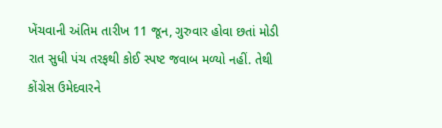ખેંચવાની અંતિમ તારીખ 11 જૂન, ગુરુવાર હોવા છતાં મોડી રાત સુધી પંચ તરફથી કોઈ સ્પષ્ટ જવાબ મળ્યો નહીં. તેથી કોંગ્રેસ ઉમેદવારને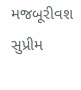મજબૂરીવશ સુપ્રીમ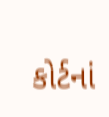કોર્ટનાં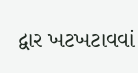દ્વાર ખટખટાવવાં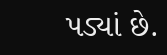પડ્યાં છે.